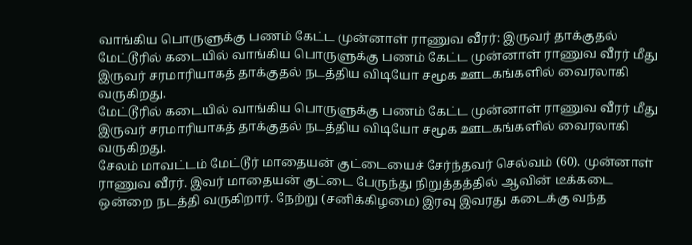வாங்கிய பொருளுக்கு பணம் கேட்ட முன்னாள் ராணுவ வீரர்: இருவர் தாக்குதல்
மேட்டூரில் கடையில் வாங்கிய பொருளுக்கு பணம் கேட்ட முன்னாள் ராணுவ வீரர் மீது இருவர் சரமாரியாகத் தாக்குதல் நடத்திய விடியோ சமூக ஊடகங்களில் வைரலாகி வருகிறது.
மேட்டூரில் கடையில் வாங்கிய பொருளுக்கு பணம் கேட்ட முன்னாள் ராணுவ வீரர் மீது இருவர் சரமாரியாகத் தாக்குதல் நடத்திய விடியோ சமூக ஊடகங்களில் வைரலாகி வருகிறது.
சேலம் மாவட்டம் மேட்டூர் மாதையன் குட்டையைச் சேர்ந்தவர் செல்வம் (60). முன்னாள் ராணுவ வீரர். இவர் மாதையன் குட்டை பேருந்து நிறுத்தத்தில் ஆவின் டீக்கடை ஒன்றை நடத்தி வருகிறார். நேற்று (சனிக்கிழமை) இரவு இவரது கடைக்கு வந்த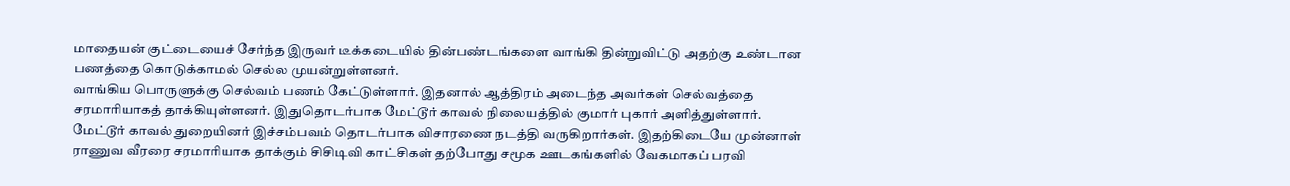மாதையன் குட்டையைச் சேர்ந்த இருவர் டீக்கடையில் தின்பண்டங்களை வாங்கி தின்றுவிட்டு அதற்கு உண்டான பணத்தை கொடுக்காமல் செல்ல முயன்றுள்ளனர்.
வாங்கிய பொருளுக்கு செல்வம் பணம் கேட்டுள்ளார். இதனால் ஆத்திரம் அடைந்த அவர்கள் செல்வத்தை சரமாரியாகத் தாக்கியுள்ளனர். இதுதொடர்பாக மேட்டூர் காவல் நிலையத்தில் குமார் புகார் அளித்துள்ளார்.
மேட்டூர் காவல் துறையினர் இச்சம்பவம் தொடர்பாக விசாரணை நடத்தி வருகிறார்கள். இதற்கிடையே முன்னாள் ராணுவ வீரரை சரமாரியாக தாக்கும் சிசிடிவி காட்சிகள் தற்போது சமூக ஊடகங்களில் வேகமாகப் பரவி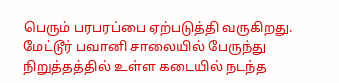பெரும் பரபரப்பை ஏற்படுத்தி வருகிறது.
மேட்டூர் பவானி சாலையில் பேருந்து நிறுத்தத்தில் உள்ள கடையில் நடந்த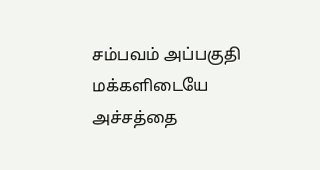சம்பவம் அப்பகுதி மக்களிடையே அச்சத்தை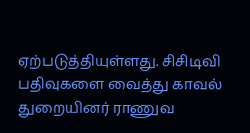ஏற்படுத்தியுள்ளது. சிசிடிவி பதிவுகளை வைத்து காவல் துறையினர் ராணுவ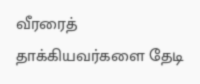வீரரைத் தாக்கியவர்களை தேடி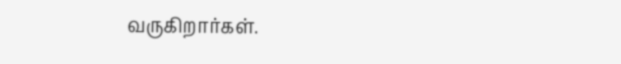வருகிறார்கள்.